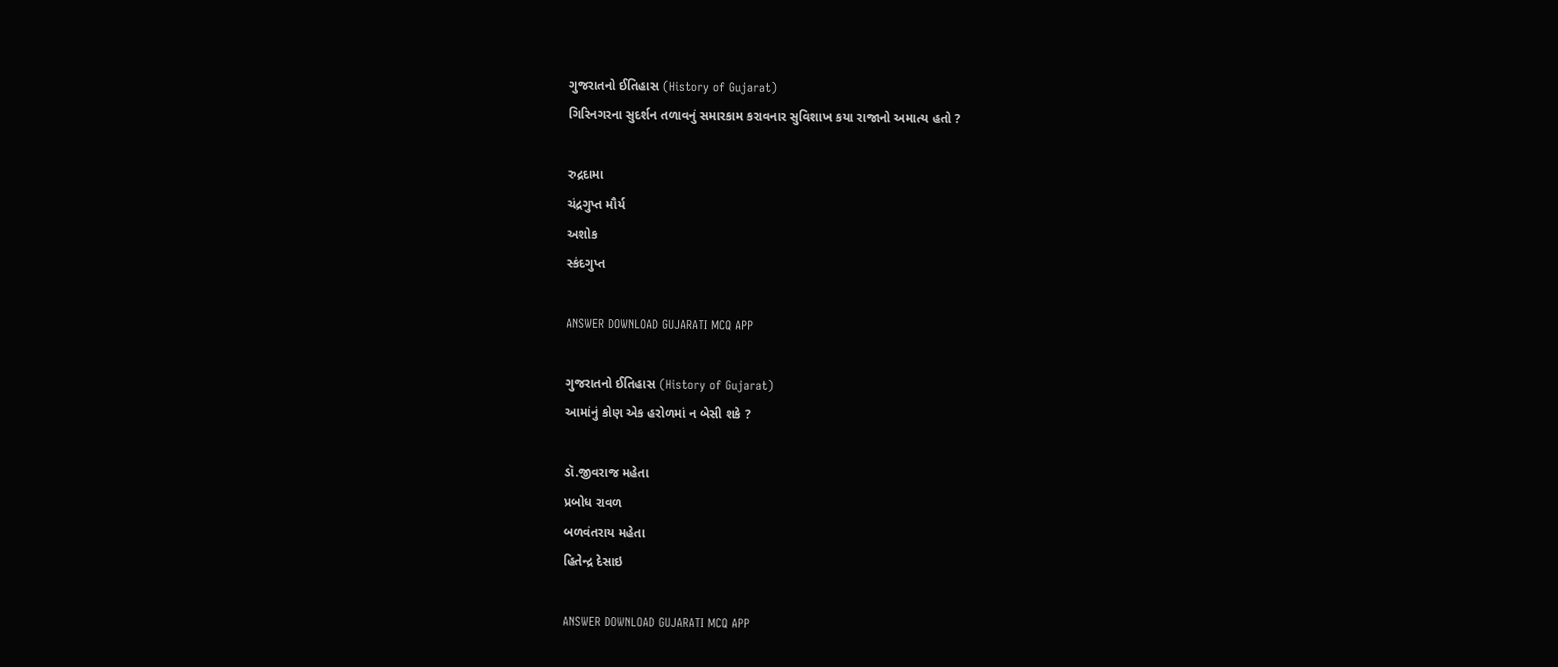ગુજરાતનો ઈતિહાસ (History of Gujarat)
ગિરિનગરના સુદર્શન તળાવનું સમારકામ કરાવનાર સુવિશાખ કયા રાજાનો અમાત્ય હતો ?

રુદ્રદામા
ચંદ્રગુપ્ત મૌર્ય
અશોક
સ્કંદગુપ્ત

ANSWER DOWNLOAD GUJARATI MCQ APP

ગુજરાતનો ઈતિહાસ (History of Gujarat)
આમાંનું કોણ એક હરોળમાં ન બેસી શકે ?

ડૉ.જીવરાજ મહેતા
પ્રબોધ રાવળ
બળવંતરાય મહેતા
હિતેન્દ્ર દેસાઇ

ANSWER DOWNLOAD GUJARATI MCQ APP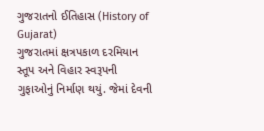ગુજરાતનો ઈતિહાસ (History of Gujarat)
ગુજરાતમાં ક્ષત્રપકાળ દરમિયાન સ્તૂપ અને વિહાર સ્વરૂપની ગુફાઓનું નિર્માણ થયું. જેમાં દેવની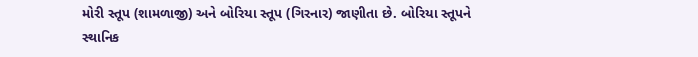મોરી સ્તૂપ (શામળાજી) અને બોરિયા સ્તૂપ (ગિરનાર) જાણીતા છે. બોરિયા સ્તૂપને સ્થાનિક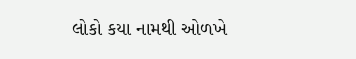લોકો કયા નામથી ઓળખે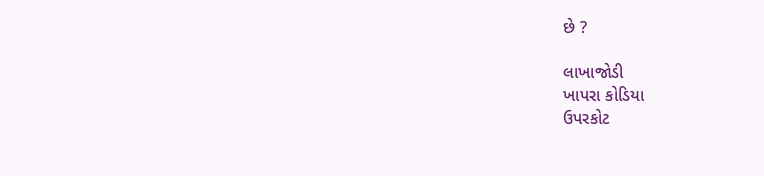છે ?

લાખાજોડી
ખાપરા કોડિયા
ઉપરકોટ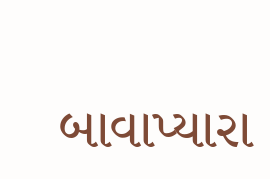બાવાપ્યારા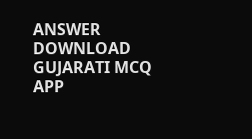ANSWER DOWNLOAD GUJARATI MCQ APP